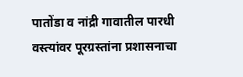पातोंडा व नांद्री गावातील पारधी वस्त्यांवर पूरग्रस्तांना प्रशासनाचा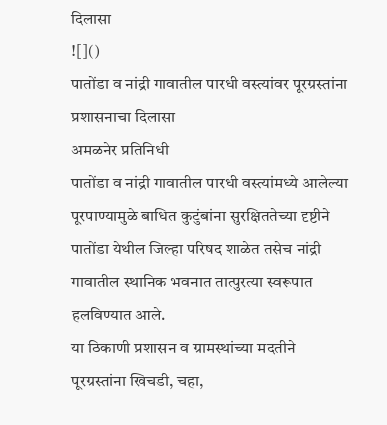दिलासा
![]()
पातोंडा व नांद्री गावातील पारधी वस्त्यांवर पूरग्रस्तांना प्रशासनाचा दिलासा
अमळनेर प्रतिनिधी
पातोंडा व नांद्री गावातील पारधी वस्त्यांमध्ये आलेल्या पूरपाण्यामुळे बाधित कुटुंबांना सुरक्षिततेच्या दृष्टीने पातोंडा येथील जिल्हा परिषद शाळेत तसेच नांद्री गावातील स्थानिक भवनात तात्पुरत्या स्वरूपात हलविण्यात आले.
या ठिकाणी प्रशासन व ग्रामस्थांच्या मदतीने पूरग्रस्तांना खिचडी, चहा,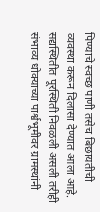पिण्याचे स्वच्छ पाणी तसेच बिछायतीची व्यवस्था करून दिलासा देण्यात आला आहे. सद्यस्थितीत पूरस्थिती निवळली असली तरीही संभाव्य धोक्याच्या पार्श्वभूमीवर ग्रामस्थांनी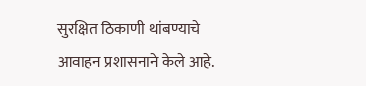सुरक्षित ठिकाणी थांबण्याचे आवाहन प्रशासनाने केले आहे.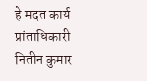हे मदत कार्य प्रांताधिकारी नितीन कुमार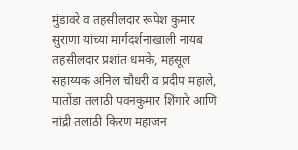मुंडावरे व तहसीलदार रूपेश कुमार सुराणा यांच्या मार्गदर्शनाखाली नायब तहसीलदार प्रशांत धमके, महसूल सहाय्यक अनिल चौधरी व प्रदीप महाले, पातोंडा तलाठी पवनकुमार शिंगारे आणि नांद्री तलाठी किरण महाजन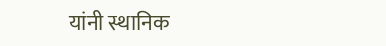यांनी स्थानिक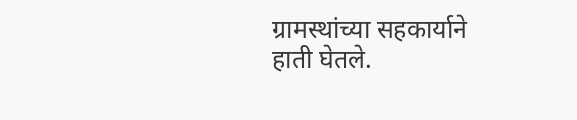ग्रामस्थांच्या सहकार्याने हाती घेतले.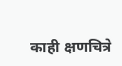काही क्षणचित्रे